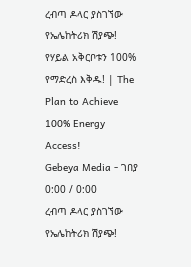ረብጣ ዶላር ያስገኘው የኤሌከትሪክ ሽያጭ! የሃይል አቅርቦቱን 100% የማድረስ እቅዱ! | The Plan to Achieve 100% Energy Access!
Gebeya Media - ገበያ
0:00 / 0:00
ረብጣ ዶላር ያስገኘው የኤሌከትሪክ ሽያጭ!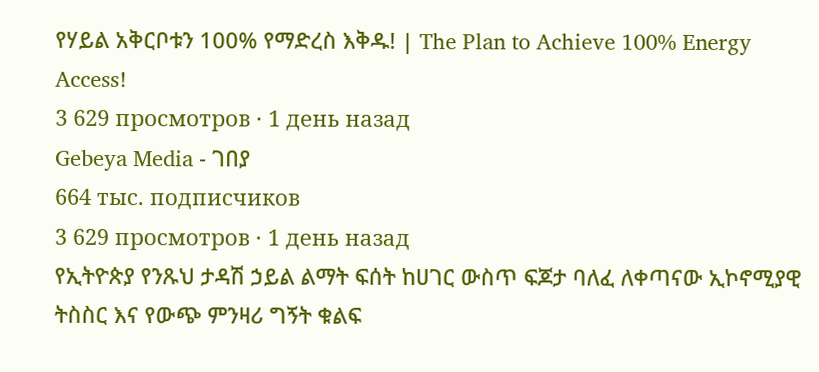የሃይል አቅርቦቱን 100% የማድረስ እቅዱ! | The Plan to Achieve 100% Energy Access!
3 629 просмотров · 1 день назад
Gebeya Media - ገበያ
664 тыс. подписчиков
3 629 просмотров · 1 день назад
የኢትዮጵያ የንጹህ ታዳሽ ኃይል ልማት ፍሰት ከሀገር ውስጥ ፍጆታ ባለፈ ለቀጣናው ኢኮኖሚያዊ ትስስር እና የውጭ ምንዛሪ ግኝት ቁልፍ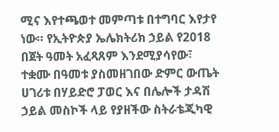ሚና እየተጫወተ መምጣቱ በተግባር እየታየ ነው። የኢትዮጵያ ኤሌክትሪክ ኃይል የ2018 በጀት ዓመት አፈጻጸም እንደሚያሳየው፣ ተቋሙ በዓመቱ ያስመዘገበው ድምር ውጤት ሀገሪቱ በሃይድሮ ፓወር እና በሌሎች ታዳሽ ኃይል መስኮች ላይ የያዘችው ስትራቴጂካዊ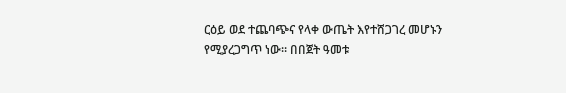ርዕይ ወደ ተጨባጭና የላቀ ውጤት እየተሸጋገረ መሆኑን የሚያረጋግጥ ነው። በበጀት ዓመቱ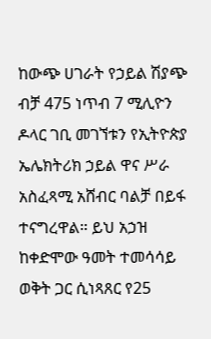ከውጭ ሀገራት የኃይል ሽያጭ ብቻ 475 ነጥብ 7 ሚሊዮን ዶላር ገቢ መገኘቱን የኢትዮጵያ ኤሌክትሪክ ኃይል ዋና ሥራ አስፈጻሚ አሸብር ባልቻ በይፋ ተናግረዋል። ይህ አኃዝ ከቀድሞው ዓመት ተመሳሳይ ወቅት ጋር ሲነጻጸር የ25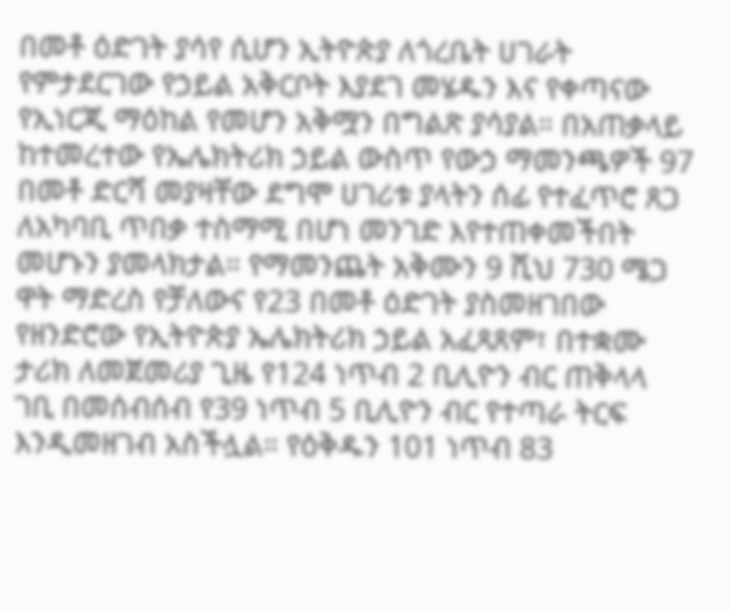በመቶ ዕድገት ያሳየ ሲሆን ኢትዮጵያ ለጎረቤት ሀገራት የምታደርገው የኃይል አቅርቦት እያደገ መሄዱን እና የቀጣናው የኢነርጂ ማዕከል የመሆን አቅሟን በግልጽ ያሳያል። በአጠቃላይ ከተመረተው የኤሌክትሪክ ኃይል ውስጥ የውኃ ማመንጫዎች 97 በመቶ ድርሻ መያዛቸው ደግሞ ሀገሪቱ ያላትን ሰፊ የተፈጥሮ ጸጋ ለአካባቢ ጥበቃ ተስማሚ በሆነ መንገድ እየተጠቀመችበት መሆኑን ያመላክታል። የማመንጨት አቅሙን 9 ሺህ 730 ሜጋ ዋት ማድረስ የቻለውና የ23 በመቶ ዕድገት ያስመዘገበው የዘንድሮው የኢትዮጵያ ኤሌክትሪክ ኃይል አፈጻጸም፣ በተቋሙ ታሪክ ለመጀመሪያ ጊዜ የ124 ነጥብ 2 ቢሊዮን ብር ጠቅላላ ገቢ በመሰብሰብ የ39 ነጥብ 5 ቢሊዮን ብር የተጣራ ትርፍ እንዲመዘገብ አስችሏል። የዕቅዱን 101 ነጥብ 83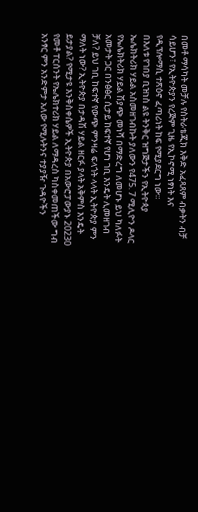በመቶ ማሳካት መቻሉ የስትራቴጂክ እቅድ አፈጻጸም ብቃትን ብቻ ሳይሆን፣ የኢትዮጵያን የረጅም ጊዜ የኢኮኖሚ ነፃነት እና የዲፕሎማሲ ተጽዕኖ ፈጣሪነት ከፍ የሚያደርግ ነው።
በእለቱ የገበያ ቢዝነስ ልዩ ትንቅር ዝግጅታችን የኢትዮጳያ ኤሌክትሪክ ሃይል አስመዘገብኩት ያለውን የ475. 7 ሚሊዮን ዶላር የኤሌክትሪክ ሃይል ሽያጭ መነሻ በማድረግ ለመሆኑ ይህ ካለፉት አመታት ጋር በንፅፅር ሲታይ ከፍተኛ የሆነ ገቢ እንዴት ሊመዘገብ ቻለ? ይህ ገቢ ከፍተኛ የውጭ ምንዛሬ ፍላጎት ላላት ኢትዮጵያ ምን ማለት ነው? ኢትዮጵያ በታዳሽ ሃይል ዘርፉ ያላት አቅምስ እንዴት ይታያል? የሚታዩ እንቅስቀሴዎች ኢትዮጵያ በአውሮፓውያኑ 20230 የመቶ ፐርሰንት የኤሌክተሪክ ሃይል ለማዳረስ ካስቀመጠችው ግብ አንፃር ምን አንድምታ አለው የሚሉትንና ተያያዥ ጉዳዮችን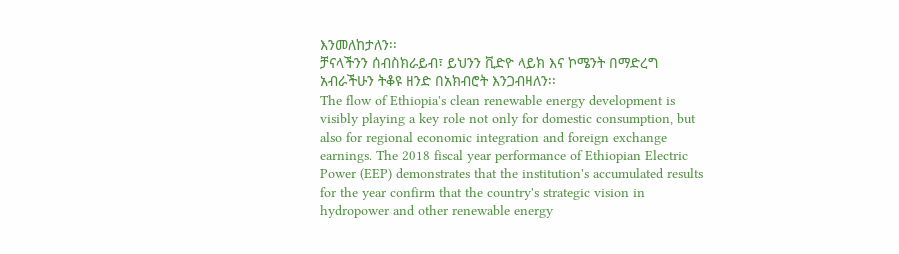እንመለከታለን፡፡
ቻናላችንን ሰብስክራይብ፣ ይህንን ቪድዮ ላይክ እና ኮሜንት በማድረግ አብራችሁን ትቆዩ ዘንድ በአክብሮት እንጋብዛለን፡፡
The flow of Ethiopia's clean renewable energy development is visibly playing a key role not only for domestic consumption, but also for regional economic integration and foreign exchange earnings. The 2018 fiscal year performance of Ethiopian Electric Power (EEP) demonstrates that the institution's accumulated results for the year confirm that the country's strategic vision in hydropower and other renewable energy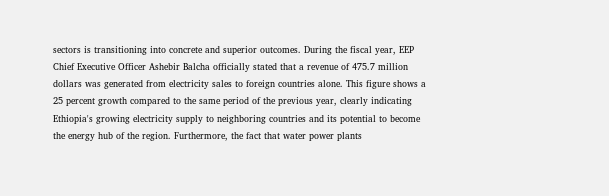sectors is transitioning into concrete and superior outcomes. During the fiscal year, EEP Chief Executive Officer Ashebir Balcha officially stated that a revenue of 475.7 million dollars was generated from electricity sales to foreign countries alone. This figure shows a 25 percent growth compared to the same period of the previous year, clearly indicating Ethiopia's growing electricity supply to neighboring countries and its potential to become the energy hub of the region. Furthermore, the fact that water power plants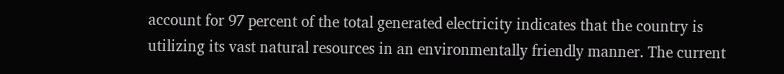account for 97 percent of the total generated electricity indicates that the country is utilizing its vast natural resources in an environmentally friendly manner. The current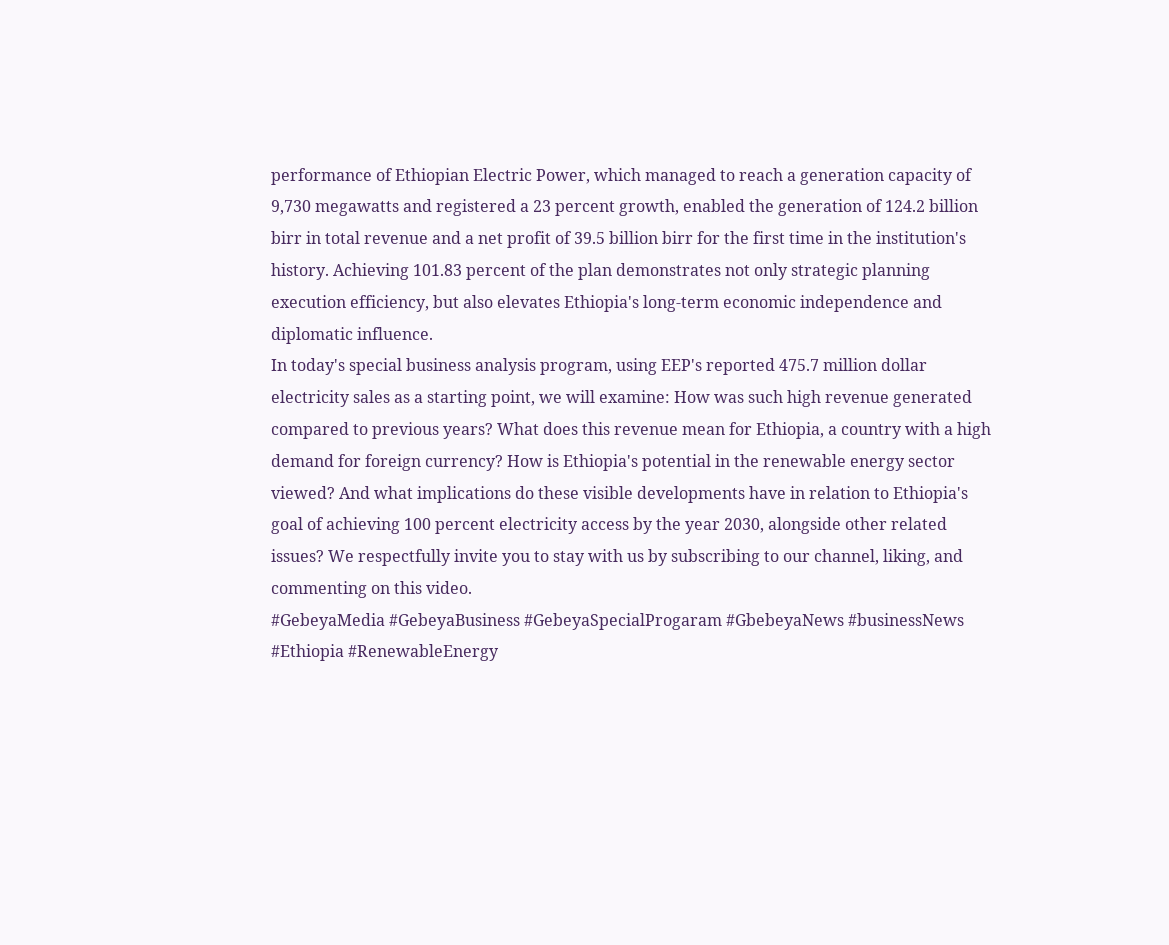performance of Ethiopian Electric Power, which managed to reach a generation capacity of 9,730 megawatts and registered a 23 percent growth, enabled the generation of 124.2 billion birr in total revenue and a net profit of 39.5 billion birr for the first time in the institution's history. Achieving 101.83 percent of the plan demonstrates not only strategic planning execution efficiency, but also elevates Ethiopia's long-term economic independence and diplomatic influence.
In today's special business analysis program, using EEP's reported 475.7 million dollar electricity sales as a starting point, we will examine: How was such high revenue generated compared to previous years? What does this revenue mean for Ethiopia, a country with a high demand for foreign currency? How is Ethiopia's potential in the renewable energy sector viewed? And what implications do these visible developments have in relation to Ethiopia's goal of achieving 100 percent electricity access by the year 2030, alongside other related issues? We respectfully invite you to stay with us by subscribing to our channel, liking, and commenting on this video.
#GebeyaMedia #GebeyaBusiness #GebeyaSpecialProgaram #GbebeyaNews #businessNews #Ethiopia #RenewableEnergy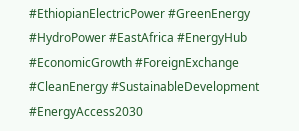#EthiopianElectricPower #GreenEnergy #HydroPower #EastAfrica #EnergyHub #EconomicGrowth #ForeignExchange #CleanEnergy #SustainableDevelopment #EnergyAccess2030